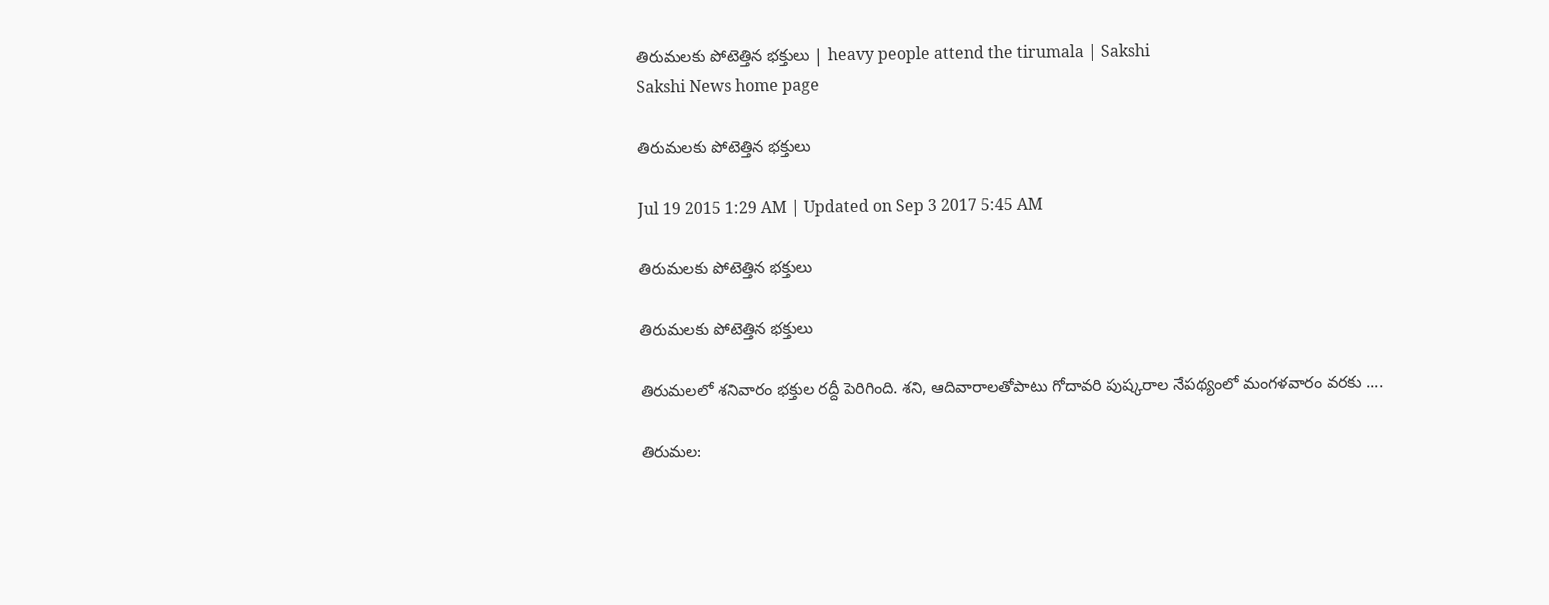తిరుమలకు పోటెత్తిన భక్తులు | heavy people attend the tirumala | Sakshi
Sakshi News home page

తిరుమలకు పోటెత్తిన భక్తులు

Jul 19 2015 1:29 AM | Updated on Sep 3 2017 5:45 AM

తిరుమలకు పోటెత్తిన భక్తులు

తిరుమలకు పోటెత్తిన భక్తులు

తిరుమలలో శనివారం భక్తుల రద్దీ పెరిగింది. శని, ఆదివారాలతోపాటు గోదావరి పుష్కరాల నేపథ్యంలో మంగళవారం వరకు ....

తిరుమల: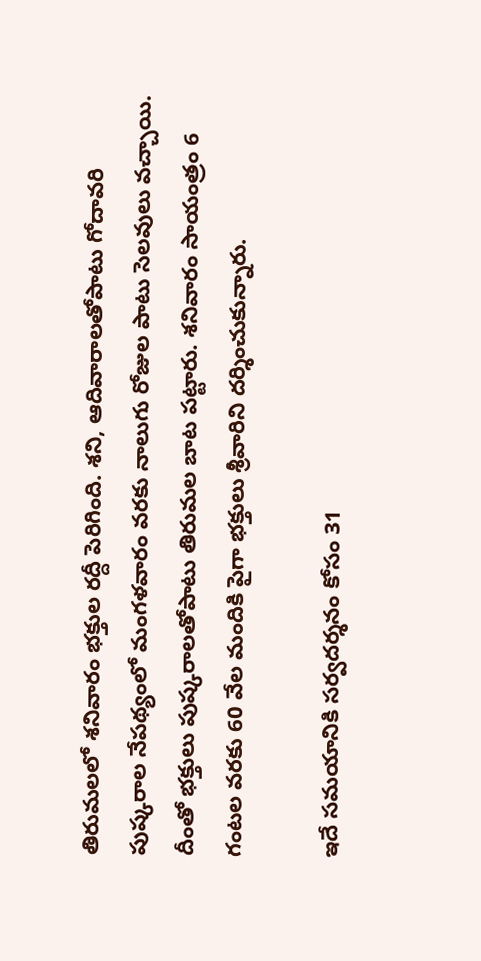తిరుమలలో శనివారం భక్తుల రద్దీ పెరిగింది. శని, ఆదివారాలతోపాటు గోదావరి పుష్కరాల నేపథ్యంలో మంగళవారం వరకు నాలుగు రోజుల పాటు సెలవులు వచ్చాయి. దీంతో భక్తులు పుష్కరాలతోపాటు తిరుమల బాట పట్టారు. శనివారం సాయంత్రం 6 గంటల వరకు 60 వేల మందికి పైగా భక్తులు శ్రీవారిని దర్శించుకున్నారు.

ఇదే సమయానికి సర్వదర్శనం కోసం 31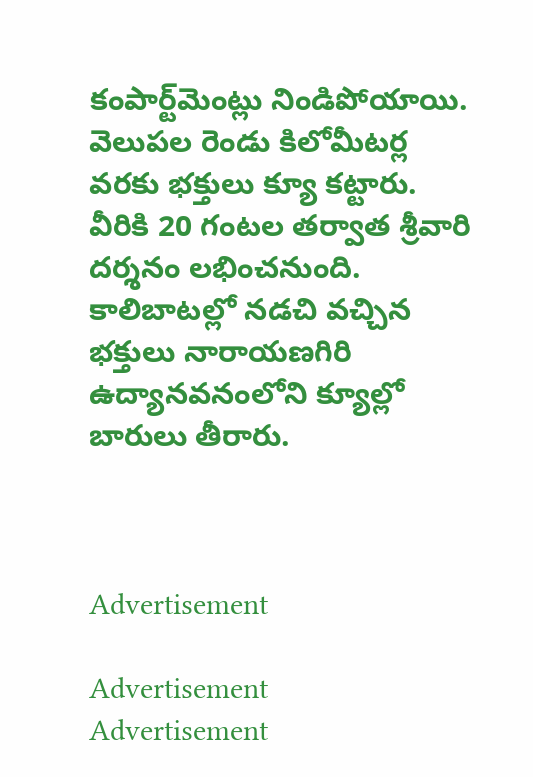కంపార్ట్‌మెంట్లు నిండిపోయాయి. వెలుపల రెండు కిలోమీటర్ల వరకు భక్తులు క్యూ కట్టారు. వీరికి 20 గంటల తర్వాత శ్రీవారి దర్శనం లభించనుంది. కాలిబాటల్లో నడచి వచ్చిన భక్తులు నారాయణగిరి ఉద్యానవనంలోని క్యూల్లో బారులు తీరారు.



Advertisement

Advertisement
Advertisement